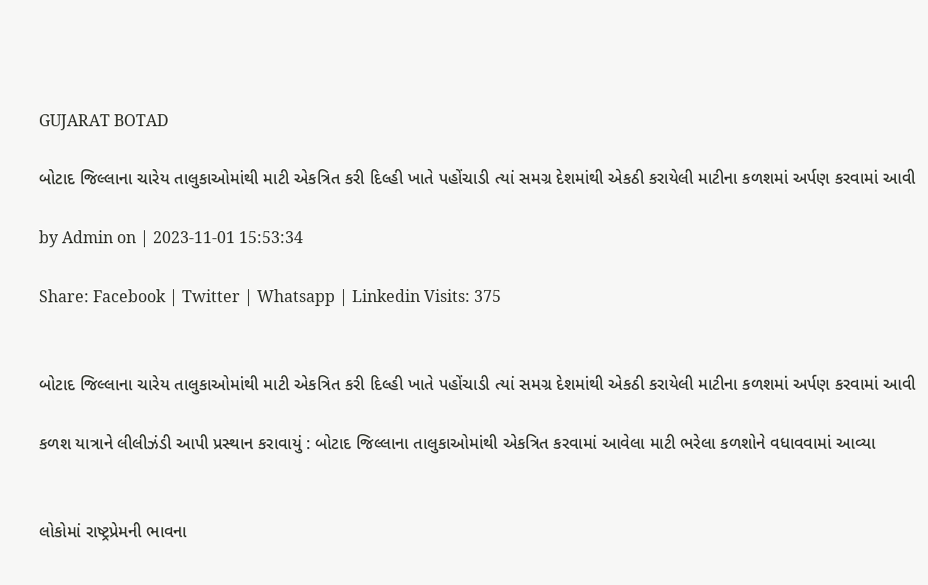GUJARAT BOTAD

બોટાદ જિલ્લાના ચારેય તાલુકાઓમાંથી માટી એકત્રિત કરી દિલ્હી ખાતે પહોંચાડી ત્યાં સમગ્ર દેશમાંથી એકઠી કરાયેલી માટીના કળશમાં અર્પણ કરવામાં આવી

by Admin on | 2023-11-01 15:53:34

Share: Facebook | Twitter | Whatsapp | Linkedin Visits: 375


બોટાદ જિલ્લાના ચારેય તાલુકાઓમાંથી માટી એકત્રિત કરી દિલ્હી ખાતે પહોંચાડી ત્યાં સમગ્ર દેશમાંથી એકઠી કરાયેલી માટીના કળશમાં અર્પણ કરવામાં આવી

કળશ યાત્રાને લીલીઝંડી આપી પ્રસ્થાન કરાવાયું : બોટાદ જિલ્લાના તાલુકાઓમાંથી એકત્રિત કરવામાં આવેલા માટી ભરેલા કળશોને વધાવવામાં આવ્યા


લોકોમાં રાષ્ટ્રપ્રેમની ભાવના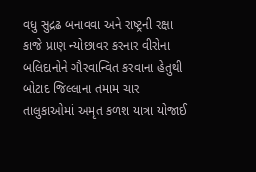વધુ સુદ્રઢ બનાવવા અને રાષ્ટ્રની રક્ષા કાજે પ્રાણ ન્યોછાવર કરનાર વીરોના બલિદાનોને ગૌરવાન્વિત કરવાના હેતુથી બોટાદ જિલ્લાના તમામ ચાર તાલુકાઓમાં અમૃત કળશ યાત્રા યોજાઈ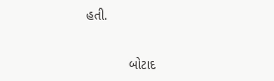હતી.


            બોટાદ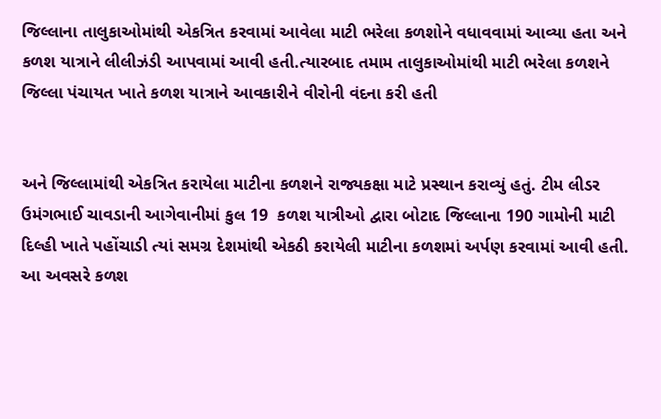જિલ્લાના તાલુકાઓમાંથી એકત્રિત કરવામાં આવેલા માટી ભરેલા કળશોને વધાવવામાં આવ્યા હતા અને કળશ યાત્રાને લીલીઝંડી આપવામાં આવી હતી.ત્યારબાદ તમામ તાલુકાઓમાંથી માટી ભરેલા કળશને જિલ્લા પંચાયત ખાતે કળશ યાત્રાને આવકારીને વીરોની વંદના કરી હતી


અને જિલ્લામાંથી એકત્રિત કરાયેલા માટીના કળશને રાજ્યકક્ષા માટે પ્રસ્થાન કરાવ્યું હતું. ટીમ લીડર ઉમંગભાઈ ચાવડાની આગેવાનીમાં કુલ 19  કળશ યાત્રીઓ દ્વારા બોટાદ જિલ્લાના 190 ગામોની માટી દિલ્હી ખાતે પહોંચાડી ત્યાં સમગ્ર દેશમાંથી એકઠી કરાયેલી માટીના કળશમાં અર્પણ કરવામાં આવી હતી. આ અવસરે કળશ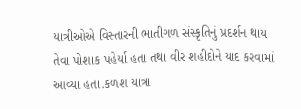યાત્રીઓએ વિસ્તારની ભાતીગળ સંસ્કૃતિનું પ્રદર્શન થાય તેવા પોશાક પહેર્યા હતા તથા વીર શહીદોને યાદ કરવામાં આવ્યા હતા.કળશ યાત્રા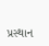પ્રસ્થાન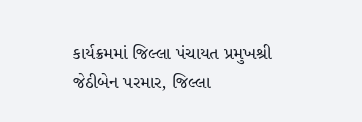કાર્યક્રમમાં જિલ્લા પંચાયત પ્રમુખશ્રી જેઠીબેન પરમાર, જિલ્લા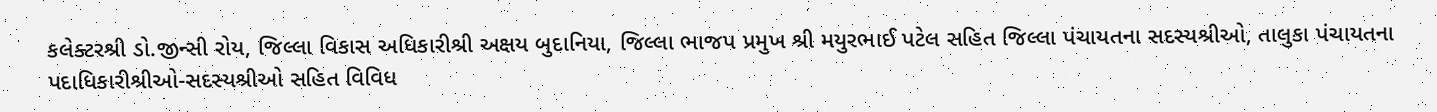કલેક્ટરશ્રી ડો.જીન્સી રોય, જિલ્લા વિકાસ અધિકારીશ્રી અક્ષય બુદાનિયા, જિલ્લા ભાજપ પ્રમુખ શ્રી મયુરભાઈ પટેલ સહિત જિલ્લા પંચાયતના સદસ્યશ્રીઓ, તાલુકા પંચાયતના પદાધિકારીશ્રીઓ-સદસ્યશ્રીઓ સહિત વિવિધ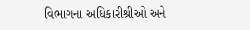વિભાગના અધિકારીશ્રીઓ અને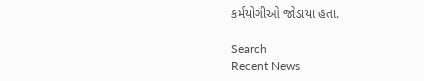કર્મયોગીઓ જોડાયા હતા.

Search
Recent News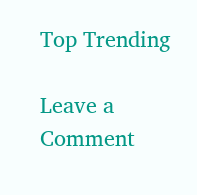Top Trending

Leave a Comment